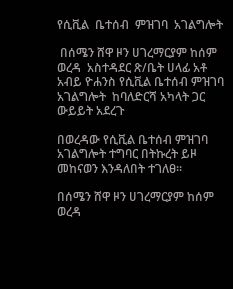የሲቪል  ቤተሰብ  ምዝገባ  አገልግሎት

 በሰሜን ሸዋ ዞን ሀገረማርያም ከሰም ወረዳ  አስተዳደር ጽ/ቤት ሀላፊ አቶ አብይ ዮሐንስ የሲቪል ቤተሰብ ምዝገባ አገልግሎት  ከባለድርሻ አካላት ጋር ውይይት አደረጉ

በወረዳው የሲቪል ቤተሰብ ምዝገባ አገልግሎት ተግባር በትኩረት ይዞ መከናወን እንዳለበት ተገለፀ።

በሰሜን ሸዋ ዞን ሀገረማርያም ከሰም ወረዳ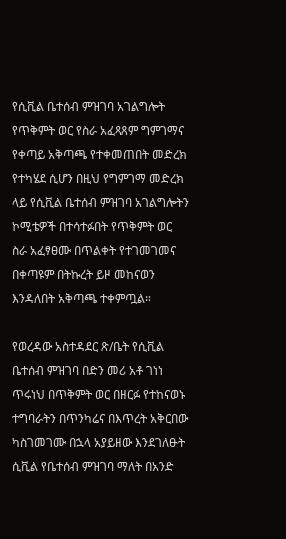የሲቪል ቤተሰብ ምዝገባ አገልግሎት የጥቅምት ወር የስራ አፈጻጸም ግምገማና የቀጣይ አቅጣጫ የተቀመጠበት መድረክ የተካሄደ ሲሆን በዚህ የግምገማ መድረክ ላይ የሲቪል ቤተሰብ ምዝገባ አገልግሎትን ኮሚቴዎች በተሳተፉበት የጥቅምት ወር ስራ አፈፃፀሙ በጥልቀት የተገመገመና በቀጣዩም በትኩረት ይዞ መከናወን እንዳለበት አቅጣጫ ተቀምጧል።

የወረዳው አስተዳደር ጽ/ቤት የሲቪል ቤተሰብ ምዝገባ በድን መሪ አቶ ገነነ ጥሩነህ በጥቅምት ወር በዘርፉ የተከናወኑ ተግባራትን በጥንካሬና በእጥረት አቅርበው ካስገመገሙ በኋላ አያይዘው እንደገለፁት ሲቪል የቤተሰብ ምዝገባ ማለት በአንድ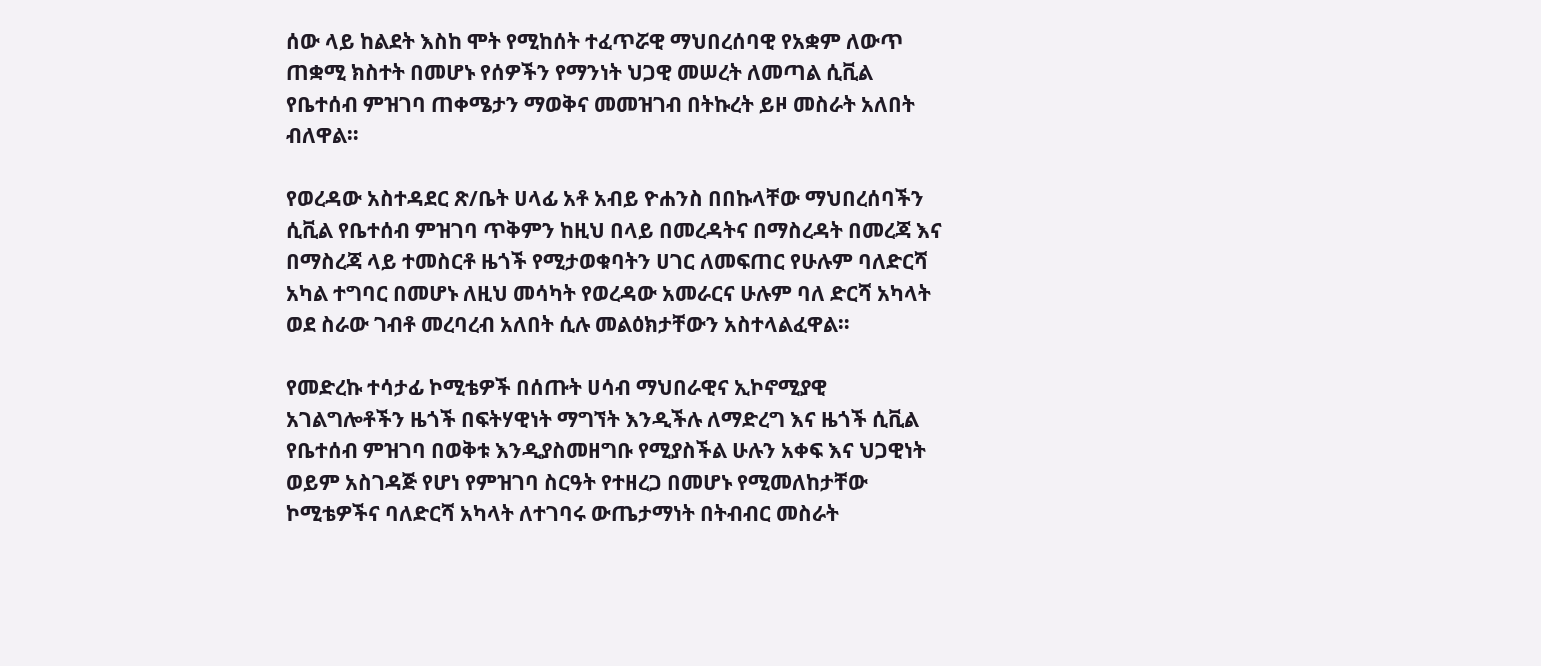ሰው ላይ ከልደት እስከ ሞት የሚከሰት ተፈጥሯዊ ማህበረሰባዊ የአቋም ለውጥ ጠቋሚ ክስተት በመሆኑ የሰዎችን የማንነት ህጋዊ መሠረት ለመጣል ሲቪል የቤተሰብ ምዝገባ ጠቀሜታን ማወቅና መመዝገብ በትኩረት ይዞ መስራት አለበት ብለዋል።

የወረዳው አስተዳደር ጽ/ቤት ሀላፊ አቶ አብይ ዮሐንስ በበኩላቸው ማህበረሰባችን ሲቪል የቤተሰብ ምዝገባ ጥቅምን ከዚህ በላይ በመረዳትና በማስረዳት በመረጃ እና በማስረጃ ላይ ተመስርቶ ዜጎች የሚታወቁባትን ሀገር ለመፍጠር የሁሉም ባለድርሻ አካል ተግባር በመሆኑ ለዚህ መሳካት የወረዳው አመራርና ሁሉም ባለ ድርሻ አካላት ወደ ስራው ገብቶ መረባረብ አለበት ሲሉ መልዕክታቸውን አስተላልፈዋል።

የመድረኩ ተሳታፊ ኮሚቴዎች በሰጡት ሀሳብ ማህበራዊና ኢኮኖሚያዊ አገልግሎቶችን ዜጎች በፍትሃዊነት ማግኘት እንዲችሉ ለማድረግ እና ዜጎች ሲቪል የቤተሰብ ምዝገባ በወቅቱ እንዲያስመዘግቡ የሚያስችል ሁሉን አቀፍ እና ህጋዊነት ወይም አስገዳጅ የሆነ የምዝገባ ስርዓት የተዘረጋ በመሆኑ የሚመለከታቸው ኮሚቴዎችና ባለድርሻ አካላት ለተገባሩ ውጤታማነት በትብብር መስራት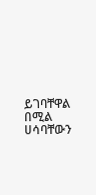ይገባቸዋል በሚል ሀሳባቸውን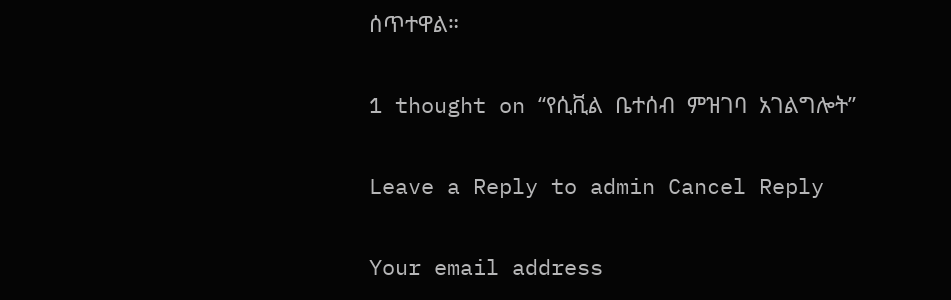ሰጥተዋል።

1 thought on “የሲቪል  ቤተሰብ  ምዝገባ  አገልግሎት”

Leave a Reply to admin Cancel Reply

Your email address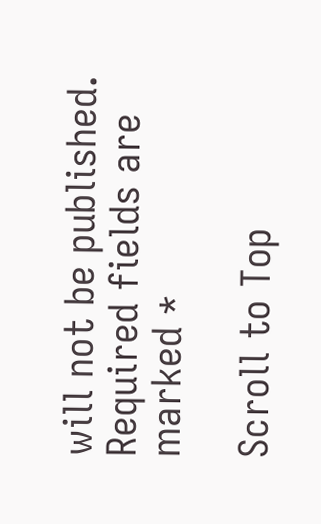will not be published. Required fields are marked *

Scroll to Top